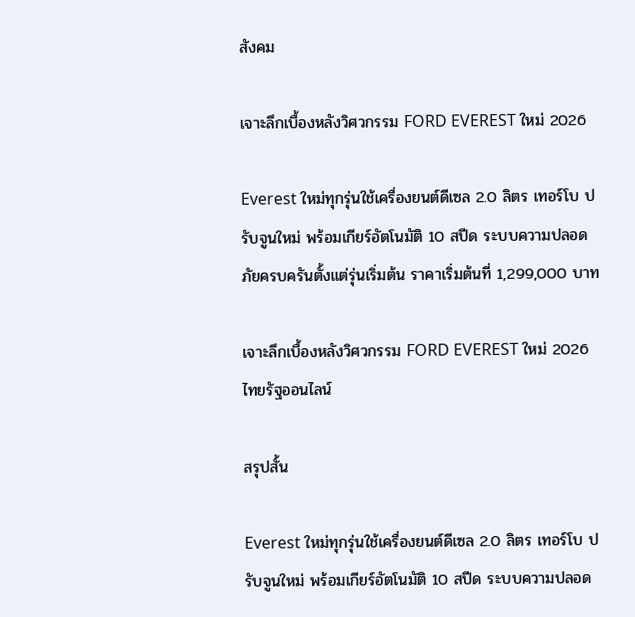สังคม

เจาะลึกเบื้องหลังวิศวกรรม FORD EVEREST ใหม่ 2026

Everest ใหม่ทุกรุ่นใช้เครื่องยนต์ดีเซล 2.0 ลิตร เทอร์โบ ปรับจูนใหม่ พร้อมเกียร์อัตโนมัติ 10 สปีด ระบบความปลอดภัยครบครันตั้งแต่รุ่นเริ่มต้น ราคาเริ่มต้นที่ 1,299,000 บาท

เจาะลึกเบื้องหลังวิศวกรรม FORD EVEREST ใหม่ 2026
ไทยรัฐออนไลน์

สรุปสั้น

Everest ใหม่ทุกรุ่นใช้เครื่องยนต์ดีเซล 2.0 ลิตร เทอร์โบ ปรับจูนใหม่ พร้อมเกียร์อัตโนมัติ 10 สปีด ระบบความปลอด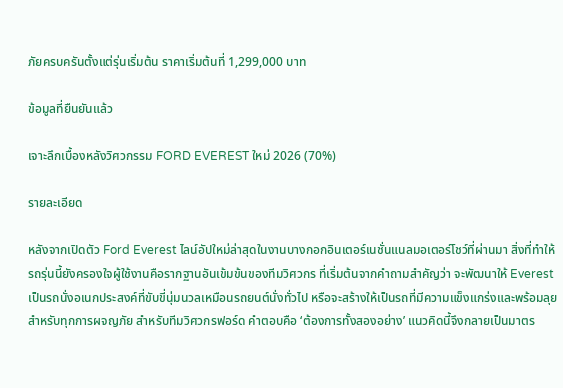ภัยครบครันตั้งแต่รุ่นเริ่มต้น ราคาเริ่มต้นที่ 1,299,000 บาท

ข้อมูลที่ยืนยันแล้ว

เจาะลึกเบื้องหลังวิศวกรรม FORD EVEREST ใหม่ 2026 (70%)

รายละเอียด

หลังจากเปิดตัว Ford Everest ไลน์อัปใหม่ล่าสุดในงานบางกอกอินเตอร์เนชั่นแนลมอเตอร์โชว์ที่ผ่านมา สิ่งที่ทำให้รถรุ่นนี้ยังครองใจผู้ใช้งานคือรากฐานอันเข้มข้นของทีมวิศวกร ที่เริ่มต้นจากคำถามสำคัญว่า จะพัฒนาให้ Everest เป็นรถนั่งอเนกประสงค์ที่ขับขี่นุ่มนวลเหมือนรถยนต์นั่งทั่วไป หรือจะสร้างให้เป็นรถที่มีความแข็งแกร่งและพร้อมลุยสำหรับทุกการผจญภัย สำหรับทีมวิศวกรฟอร์ด คำตอบคือ ‘ต้องการทั้งสองอย่าง’ แนวคิดนี้จึงกลายเป็นมาตร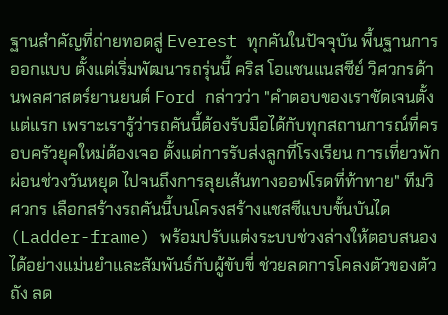ฐานสำคัญที่ถ่ายทอดสู่ Everest ทุกคันในปัจจุบัน พื้นฐานการออกแบบ ตั้งแต่เริ่มพัฒนารถรุ่นนี้ คริส โอแชนแนสซีย์ วิศวกรด้านพลศาสตร์ยานยนต์ Ford กล่าวว่า "คำตอบของเราชัดเจนตั้งแต่แรก เพราะเรารู้ว่ารถคันนี้ต้องรับมือได้กับทุกสถานการณ์ที่ครอบครัวยุคใหม่ต้องเจอ ตั้งแต่การรับส่งลูกที่โรงเรียน การเที่ยวพักผ่อนช่วงวันหยุด ไปจนถึงการลุยเส้นทางออฟโรดที่ท้าทาย" ทีมวิศวกร เลือกสร้างรถคันนี้บนโครงสร้างแชสซีแบบขั้นบันได (Ladder-frame) พร้อมปรับแต่งระบบช่วงล่างให้ตอบสนองได้อย่างแม่นยำและสัมพันธ์กับผู้ขับขี่ ช่วยลดการโคลงตัวของตัวถัง ลด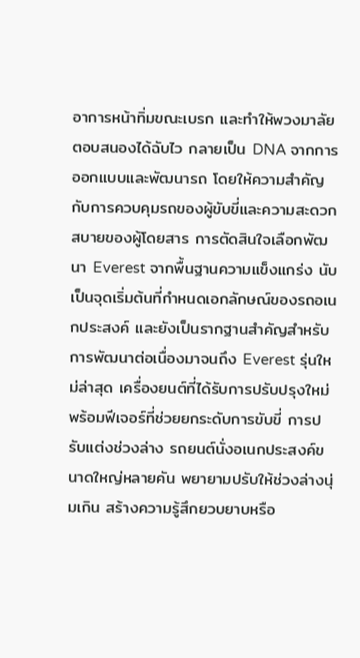อาการหน้าทิ่มขณะเบรก และทำให้พวงมาลัยตอบสนองได้ฉับไว กลายเป็น DNA จากการออกแบบและพัฒนารถ โดยให้ความสำคัญกับการควบคุมรถของผู้ขับขี่และความสะดวกสบายของผู้โดยสาร การตัดสินใจเลือกพัฒนา Everest จากพื้นฐานความแข็งแกร่ง นับเป็นจุดเริ่มต้นที่กำหนดเอกลักษณ์ของรถอเนกประสงค์ และยังเป็นรากฐานสำคัญสำหรับการพัฒนาต่อเนื่องมาจนถึง Everest รุ่นใหม่ล่าสุด เครื่องยนต์ที่ได้รับการปรับปรุงใหม่ พร้อมฟีเจอร์ที่ช่วยยกระดับการขับขี่ การปรับแต่งช่วงล่าง รถยนต์นั่งอเนกประสงค์ขนาดใหญ่หลายคัน พยายามปรับให้ช่วงล่างนุ่มเกิน สร้างความรู้สึกยวบยาบหรือ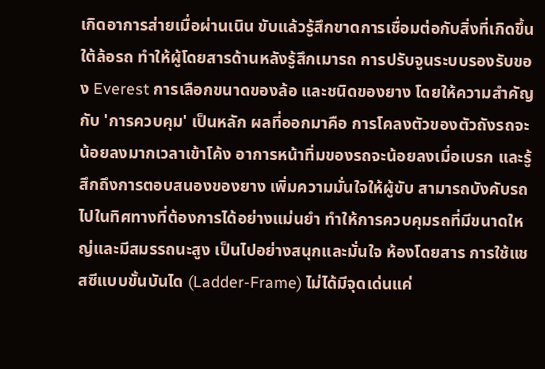เกิดอาการส่ายเมื่อผ่านเนิน ขับแล้วรู้สึกขาดการเชื่อมต่อกับสิ่งที่เกิดขึ้นใต้ล้อรถ ทำให้ผู้โดยสารด้านหลังรู้สึกเมารถ การปรับจูนระบบรองรับของ Everest การเลือกขนาดของล้อ และชนิดของยาง โดยให้ความสำคัญกับ 'การควบคุม' เป็นหลัก ผลที่ออกมาคือ การโคลงตัวของตัวถังรถจะน้อยลงมากเวลาเข้าโค้ง อาการหน้าทิ่มของรถจะน้อยลงเมื่อเบรก และรู้สึกถึงการตอบสนองของยาง เพิ่มความมั่นใจให้ผู้ขับ สามารถบังคับรถไปในทิศทางที่ต้องการได้อย่างแม่นยำ ทำให้การควบคุมรถที่มีขนาดใหญ่และมีสมรรถนะสูง เป็นไปอย่างสนุกและมั่นใจ ห้องโดยสาร การใช้แชสซีแบบขั้นบันได (Ladder-Frame) ไม่ได้มีจุดเด่นแค่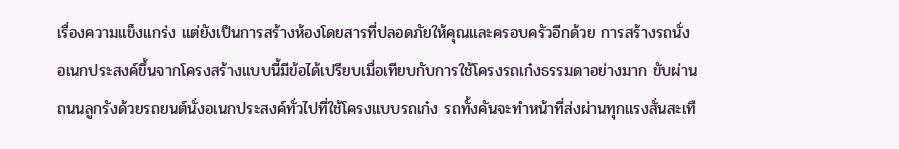เรื่องความแข็งแกร่ง แต่ยังเป็นการสร้างห้องโดยสารที่ปลอดภัยให้คุณและครอบครัวอีกด้วย การสร้างรถนั่งอเนกประสงค์ขึ้นจากโครงสร้างแบบนี้มีข้อได้เปรียบเมื่อเทียบกับการใช้โครงรถเก๋งธรรมดาอย่างมาก ขับผ่านถนนลูกรังด้วยรถยนต์นั่งอเนกประสงค์ทั่วไปที่ใช้โครงแบบรถเก๋ง รถทั้งคันจะทำหน้าที่ส่งผ่านทุกแรงสั่นสะเทื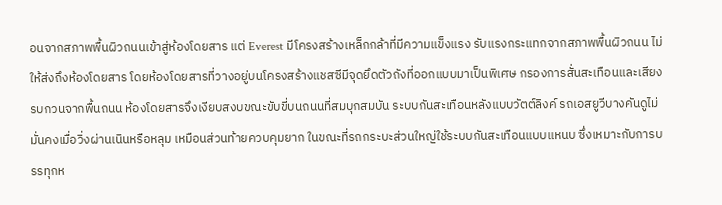อนจากสภาพพื้นผิวถนนเข้าสู่ห้องโดยสาร แต่ Everest มีโครงสร้างเหล็กกล้าที่มีความแข็งแรง รับแรงกระแทกจากสภาพพื้นผิวถนน ไม่ให้ส่งถึงห้องโดยสาร โดยห้องโดยสารที่วางอยู่บนโครงสร้างแชสซีมีจุดยึดตัวถังที่ออกแบบมาเป็นพิเศษ กรองการสั่นสะเทือนและเสียงรบกวนจากพื้นถนน ห้องโดยสารจึงเงียบสงบขณะขับขี่บนถนนที่สมบุกสมบัน ระบบกันสะเทือนหลังแบบวัตต์ลิงค์ รถเอสยูวีบางคันดูไม่มั่นคงเมื่อวิ่งผ่านเนินหรือหลุม เหมือนส่วนท้ายควบคุมยาก ในขณะที่รถกระบะส่วนใหญ่ใช้ระบบกันสะเทือนแบบแหนบ ซึ่งเหมาะกับการบรรทุกห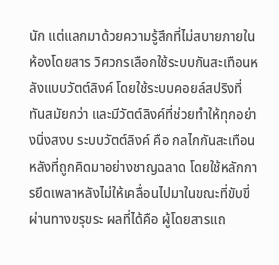นัก แต่แลกมาด้วยความรู้สึกที่ไม่สบายภายในห้องโดยสาร วิศวกรเลือกใช้ระบบกันสะเทือนหลังแบบวัตต์ลิงค์ โดยใช้ระบบคอยล์สปริงที่ทันสมัยกว่า และมีวัตต์ลิงค์ที่ช่วยทำให้ทุกอย่างนิ่งสงบ ระบบวัตต์ลิงค์ คือ กลไกกันสะเทือนหลังที่ถูกคิดมาอย่างชาญฉลาด โดยใช้หลักการยึดเพลาหลังไม่ให้เคลื่อนไปมาในขณะที่ขับขี่ผ่านทางขรุขระ ผลที่ได้คือ ผู้โดยสารแถ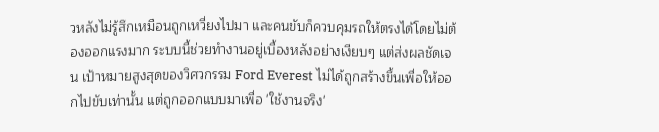วหลังไม่รู้สึกเหมือนถูกเหวี่ยงไปมา และคนขับก็ควบคุมรถให้ตรงได้โดยไม่ต้องออกแรงมาก ระบบนี้ช่วยทำงานอยู่เบื้องหลังอย่างเงียบๆ แต่ส่งผลชัดเจน เป้าหมายสูงสุดของวิศวกรรม Ford Everest ไม่ได้ถูกสร้างขึ้นเพื่อให้ออกไปขับเท่านั้น แต่ถูกออกแบบมาเพื่อ 'ใช้งานจริง'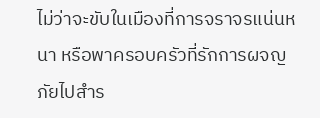ไม่ว่าจะขับในเมืองที่การจราจรแน่นหนา หรือพาครอบครัวที่รักการผจญภัยไปสำร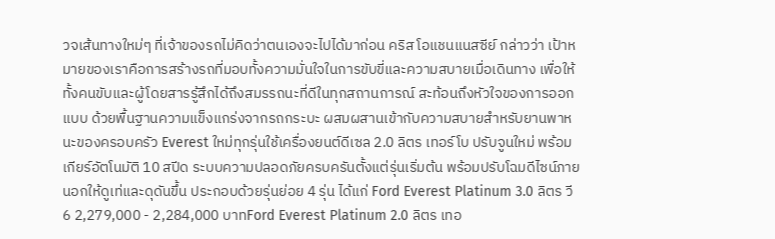วจเส้นทางใหม่ๆ ที่เจ้าของรถไม่คิดว่าตนเองจะไปได้มาก่อน คริส โอแชนแนสซีย์ กล่าวว่า เป้าหมายของเราคือการสร้างรถที่มอบทั้งความมั่นใจในการขับขี่และความสบายเมื่อเดินทาง เพื่อให้ทั้งคนขับและผู้โดยสารรู้สึกได้ถึงสมรรถนะที่ดีในทุกสถานการณ์ สะท้อนถึงหัวใจของการออกแบบ ด้วยพื้นฐานความแข็งแกร่งจากรถกระบะ ผสมผสานเข้ากับความสบายสำหรับยานพาหนะของครอบครัว Everest ใหม่ทุกรุ่นใช้เครื่องยนต์ดีเซล 2.0 ลิตร เทอร์โบ ปรับจูนใหม่ พร้อมเกียร์อัตโนมัติ 10 สปีด ระบบความปลอดภัยครบครันตั้งแต่รุ่นเริ่มต้น พร้อมปรับโฉมดีไซน์ภายนอกให้ดูเท่และดุดันขึ้น ประกอบด้วยรุ่นย่อย 4 รุ่น ได้แก่ Ford Everest Platinum 3.0 ลิตร วี 6 2,279,000 - 2,284,000 บาทFord Everest Platinum 2.0 ลิตร เทอ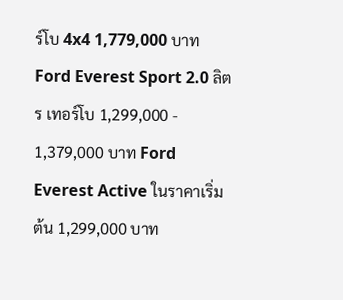ร์โบ 4x4 1,779,000 บาทFord Everest Sport 2.0 ลิตร เทอร์โบ 1,299,000 - 1,379,000 บาท Ford Everest Active ในราคาเริ่มต้น 1,299,000 บาท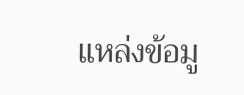แหล่งข้อมู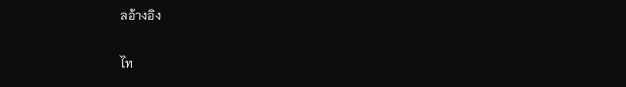ลอ้างอิง

ไท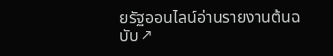ยรัฐออนไลน์อ่านรายงานต้นฉบับ ↗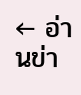← อ่านข่า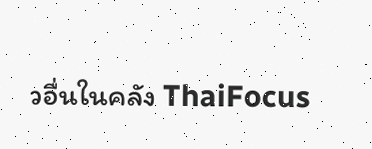วอื่นในคลัง ThaiFocus